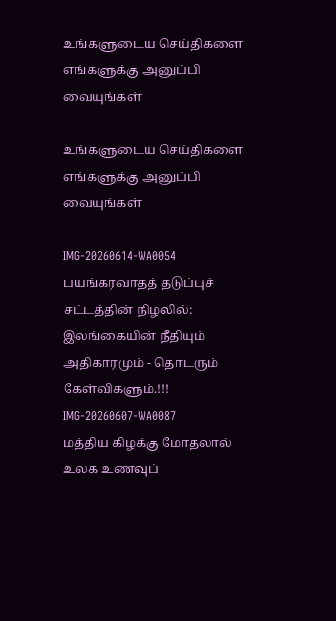உங்களுடைய செய்திகளை எங்களுக்கு அனுப்பி வையுங்கள்

உங்களுடைய செய்திகளை எங்களுக்கு அனுப்பி வையுங்கள்

IMG-20260614-WA0054
பயங்கரவாதத் தடுப்புச் சட்டத்தின் நிழலில்: இலங்கையின் நீதியும் அதிகாரமும் - தொடரும் கேள்விகளும்.!!!
IMG-20260607-WA0087
மத்திய கிழக்கு மோதலால் உலக உணவுப்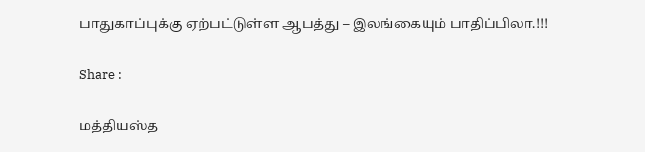பாதுகாப்புக்கு ஏற்பட்டுள்ள ஆபத்து – இலங்கையும் பாதிப்பிலா.!!!

Share :

மத்தியஸ்த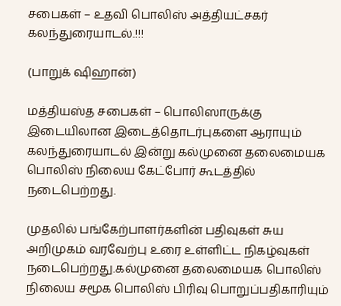சபைகள் – உதவி பொலிஸ் அத்தியட்சகர் கலந்துரையாடல்.!!!

(பாறுக் ஷிஹான்)

மத்தியஸ்த சபைகள் – பொலிஸாருக்கு இடையிலான இடைத்தொடர்புகளை ஆராயும் கலந்துரையாடல் இன்று கல்முனை தலைமையக பொலிஸ் நிலைய கேட்போர் கூடத்தில் நடைபெற்றது.

முதலில் பங்கேற்பாளர்களின் பதிவுகள் சுய அறிமுகம் வரவேற்பு உரை உள்ளிட்ட நிகழ்வுகள் நடைபெற்றது.கல்முனை தலைமையக பொலிஸ் நிலைய சமூக பொலிஸ் பிரிவு பொறுப்பதிகாரியும்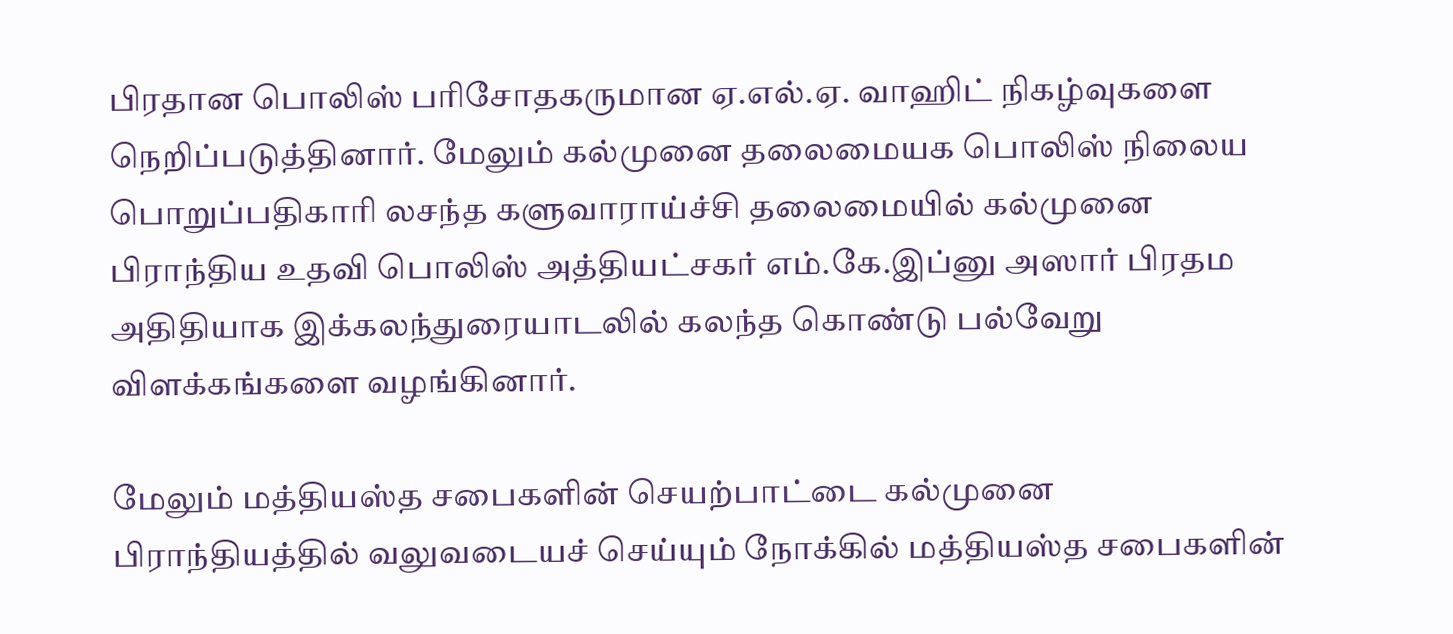பிரதான பொலிஸ் பரிசோதகருமான ஏ.எல்.ஏ. வாஹிட் நிகழ்வுகளை நெறிப்படுத்தினார். மேலும் கல்முனை தலைமையக பொலிஸ் நிலைய பொறுப்பதிகாரி லசந்த களுவாராய்ச்சி தலைமையில் கல்முனை பிராந்திய உதவி பொலிஸ் அத்தியட்சகர் எம்.கே.இப்னு அஸார் பிரதம அதிதியாக இக்கலந்துரையாடலில் கலந்த கொண்டு பல்வேறு விளக்கங்களை வழங்கினார்.

மேலும் மத்தியஸ்த சபைகளின் செயற்பாட்டை கல்முனை பிராந்தியத்தில் வலுவடையச் செய்யும் நோக்கில் மத்தியஸ்த சபைகளின்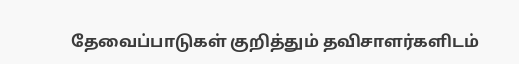தேவைப்பாடுகள் குறித்தும் தவிசாளர்களிடம்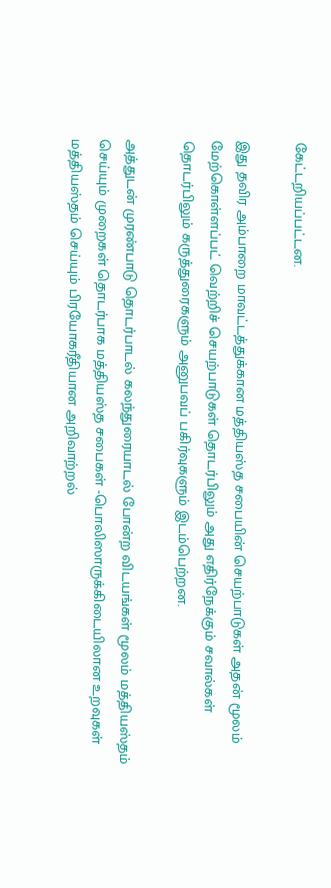கேட்டறியப்பட்டன.

இது தவிர அம்பாறை மாவட்டத்துக்கான மத்தியஸ்த சபையின் செயற்பாடுகள் அதன் மூலம் மேற்கொள்ளப்பட் வெற்றிச் செயற்பாடுகள் தொடர்பிலும் அது எதிர்நேக்கும் சவால்கள் தொடர்பிலும் கருத்துரைகளும் அனுபவப் பகிர்வுகளும் இடம்பெற்றன.

அத்துடன் முரண்பாடு தொடர்பாடல் கலந்துரையாடல் போன்ற விடயங்கள் மூலம் மத்தியஸ்தம் செய்யும் முறைகள் தொடர்பாக மத்தியஸ்த சபைகள் -பொலிஸாருக்கிடையிலான உறவுகள் மத்தியஸ்தம் செய்யும் பிரயோகரீதியான அறிவாற்றல்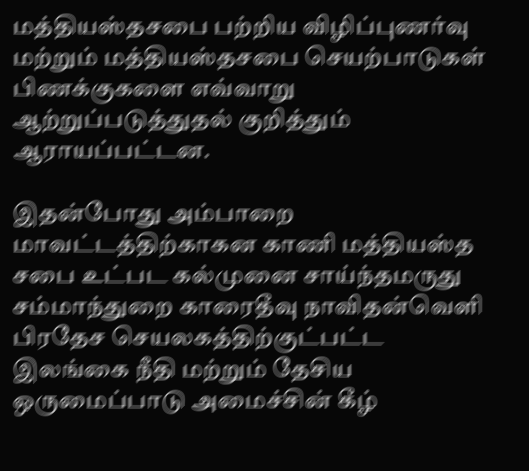மத்தியஸ்தசபை பற்றிய விழிப்புணர்வு மற்றும் மத்தியஸ்தசபை செயற்பாடுகள் பிணக்குகளை எவ்வாறு ஆற்றுப்படுத்துதல் குறித்தும் ஆராயப்பட்டன.

இதன்போது அம்பாறை மாவட்டத்திற்காகன காணி மத்தியஸ்த சபை உட்பட கல்முனை சாய்ந்தமருது சம்மாந்துறை காரைதீவு நாவிதன்வெளி பிரதேச செயலகத்திற்குட்பட்ட இலங்கை நீதி மற்றும் தேசிய ஒருமைப்பாடு அமைச்சின் கீழ்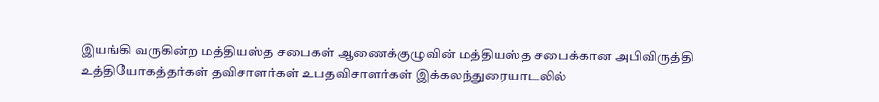இயங்கி வருகின்ற மத்தியஸ்த சபைகள் ஆணைக்குழுவின் மத்தியஸ்த சபைக்கான அபிவிருத்தி உத்தியோகத்தர்கள் தவிசாளர்கள் உபதவிசாளர்கள் இக்கலந்துரையாடலில்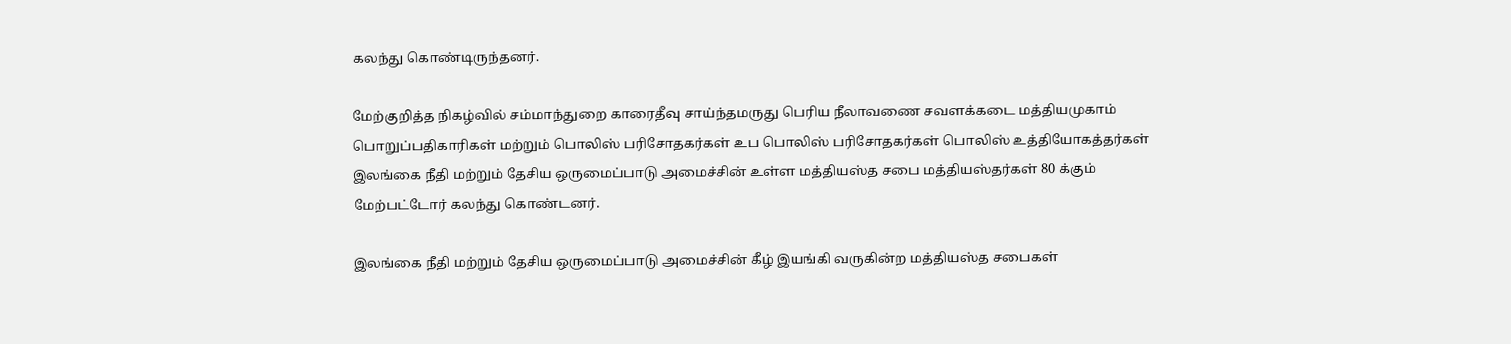கலந்து கொண்டிருந்தனர்.

மேற்குறித்த நிகழ்வில் சம்மாந்துறை காரைதீவு சாய்ந்தமருது பெரிய நீலாவணை சவளக்கடை மத்தியமுகாம் பொறுப்பதிகாரிகள் மற்றும் பொலிஸ் பரிசோதகர்கள் உப பொலிஸ் பரிசோதகர்கள் பொலிஸ் உத்தியோகத்தர்கள் இலங்கை நீதி மற்றும் தேசிய ஒருமைப்பாடு அமைச்சின் உள்ள மத்தியஸ்த சபை மத்தியஸ்தர்கள் 80 க்கும் மேற்பட்டோர் கலந்து கொண்டனர்.

இலங்கை நீதி மற்றும் தேசிய ஒருமைப்பாடு அமைச்சின் கீழ் இயங்கி வருகின்ற மத்தியஸ்த சபைகள்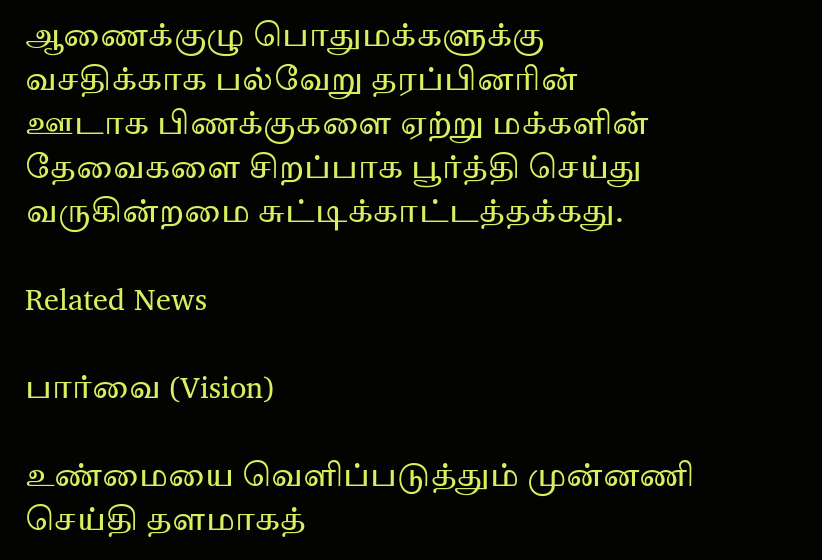ஆணைக்குழு பொதுமக்களுக்கு வசதிக்காக பல்வேறு தரப்பினரின் ஊடாக பிணக்குகளை ஏற்று மக்களின் தேவைகளை சிறப்பாக பூர்த்தி செய்து வருகின்றமை சுட்டிக்காட்டத்தக்கது.

Related News

பார்வை (Vision)

உண்மையை வெளிப்படுத்தும் முன்னணி செய்தி தளமாகத்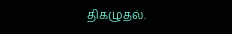திகழுதல்.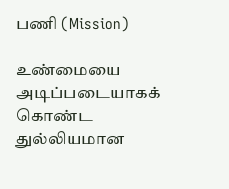பணி (Mission)

உண்மையை அடிப்படையாகக் கொண்ட துல்லியமான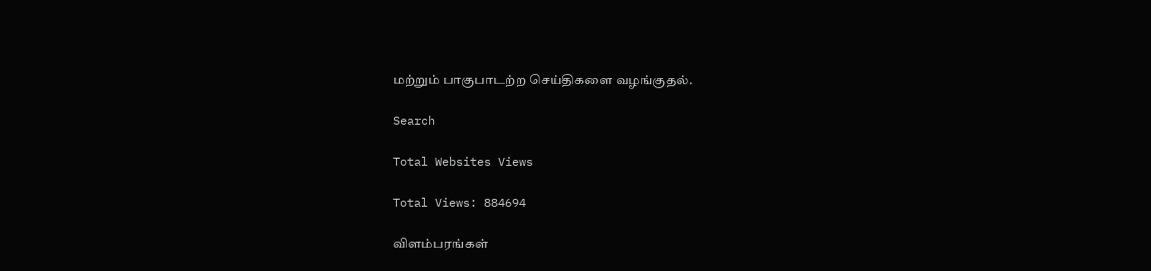மற்றும் பாகுபாடற்ற செய்திகளை வழங்குதல்.

Search

Total Websites Views

Total Views: 884694

விளம்பரங்கள்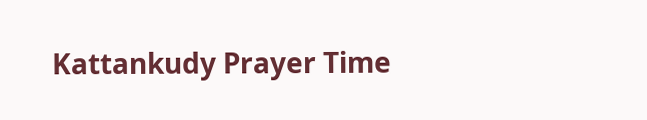Kattankudy Prayer Time